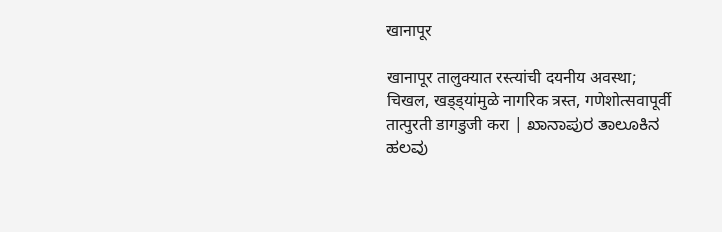खानापूर

खानापूर तालुक्यात रस्त्यांची दयनीय अवस्था; चिखल, खड्ड्यांमुळे नागरिक त्रस्त, गणेशोत्सवापूर्वी तात्पुरती डागडुजी करा | ಖಾನಾಪುರ ತಾಲೂಕಿನ ಹಲವು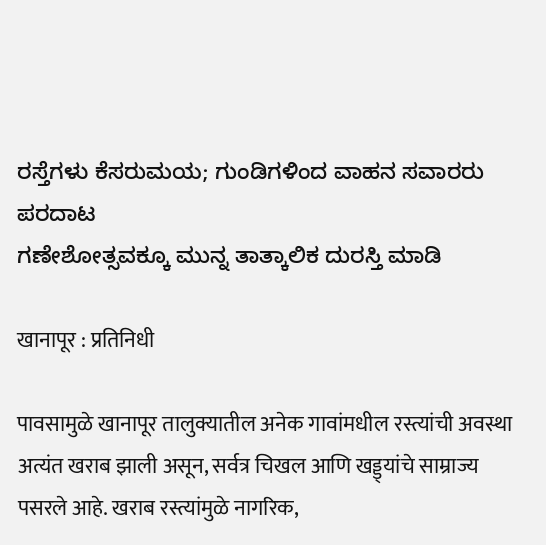ರಸ್ತೆಗಳು ಕೆಸರುಮಯ; ಗುಂಡಿಗಳಿಂದ ವಾಹನ ಸವಾರರು ಪರದಾಟ
ಗಣೇಶೋತ್ಸವಕ್ಕೂ ಮುನ್ನ ತಾತ್ಕಾಲಿಕ ದುರಸ್ತಿ ಮಾಡಿ

खानापूर : प्रतिनिधी

पावसामुळे खानापूर तालुक्यातील अनेक गावांमधील रस्त्यांची अवस्था अत्यंत खराब झाली असून, सर्वत्र चिखल आणि खड्ड्यांचे साम्राज्य पसरले आहे. खराब रस्त्यांमुळे नागरिक,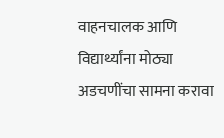वाहनचालक आणि विद्यार्थ्यांना मोठ्या अडचणींचा सामना करावा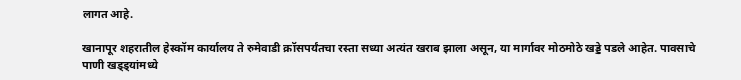लागत आहे.

खानापूर शहरातील हेस्कॉम कार्यालय ते रुमेवाडी क्रॉसपर्यंतचा रस्ता सध्या अत्यंत खराब झाला असून, या मार्गावर मोठमोठे खड्डे पडले आहेत. पावसाचे पाणी खड्ड्यांमध्ये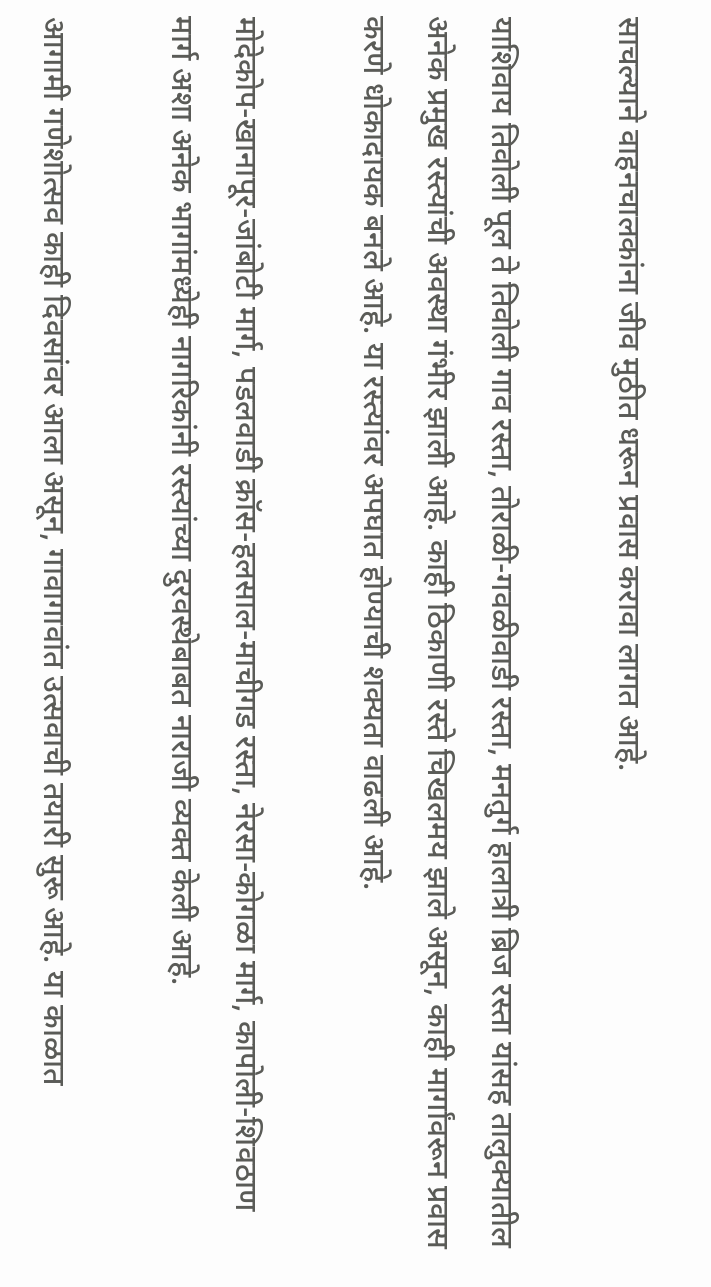साचल्याने वाहनचालकांना जीव मुठीत धरून प्रवास करावा लागत आहे.

याशिवाय तिवोली पूल ते तिवोली गाव रस्ता, तोराळी-गवळीवाडी रस्ता, मनतुर्ग हालात्री ब्रिज रस्ता यांसह तालुक्यातील अनेक प्रमुख रस्त्यांची अवस्था गंभीर झाली आहे. काही ठिकाणी रस्ते चिखलमय झाले असून, काही मार्गांवरून प्रवास करणे धोकादायक बनले आहे. या रस्त्यांवर अपघात होण्याची शक्यता वाढली आहे.

मोदेकोप-खानापूर-जांबोटी मार्ग, पडलवाडी क्रॉस-हलसाल-माचीगड रस्ता, नेरसा-कोगळा मार्ग, कापोली-शिवठाण मार्ग अशा अनेक भागांमध्येही नागरिकांनी रस्त्यांच्या दुरवस्थेबाबत नाराजी व्यक्त केली आहे.

आगामी गणेशोत्सव काही दिवसांवर आला असून, गावागावांत उत्सवाची तयारी सुरू आहे. या काळात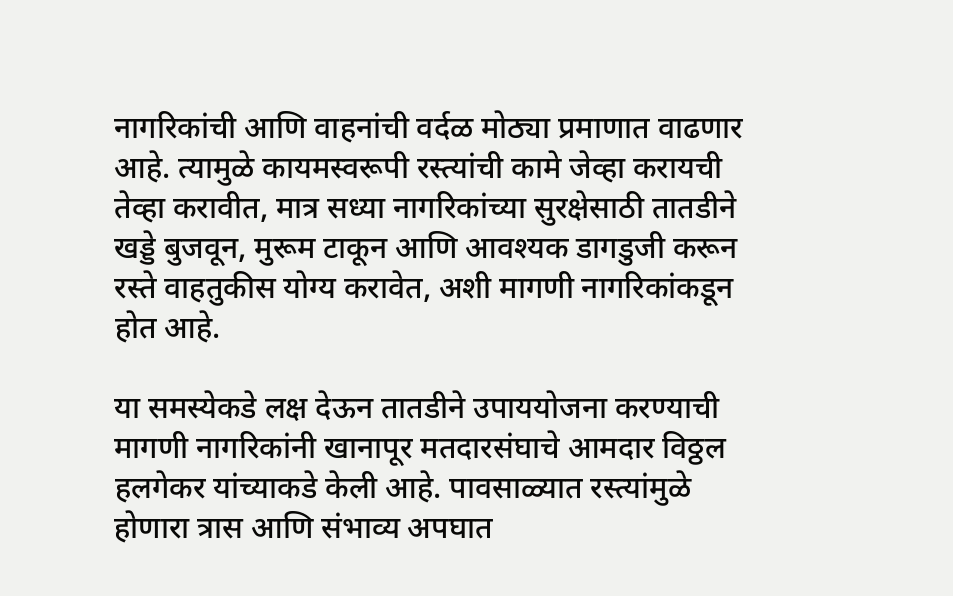नागरिकांची आणि वाहनांची वर्दळ मोठ्या प्रमाणात वाढणार आहे. त्यामुळे कायमस्वरूपी रस्त्यांची कामे जेव्हा करायची तेव्हा करावीत, मात्र सध्या नागरिकांच्या सुरक्षेसाठी तातडीने खड्डे बुजवून, मुरूम टाकून आणि आवश्यक डागडुजी करून रस्ते वाहतुकीस योग्य करावेत, अशी मागणी नागरिकांकडून होत आहे.

या समस्येकडे लक्ष देऊन तातडीने उपाययोजना करण्याची मागणी नागरिकांनी खानापूर मतदारसंघाचे आमदार विठ्ठल हलगेकर यांच्याकडे केली आहे. पावसाळ्यात रस्त्यांमुळे होणारा त्रास आणि संभाव्य अपघात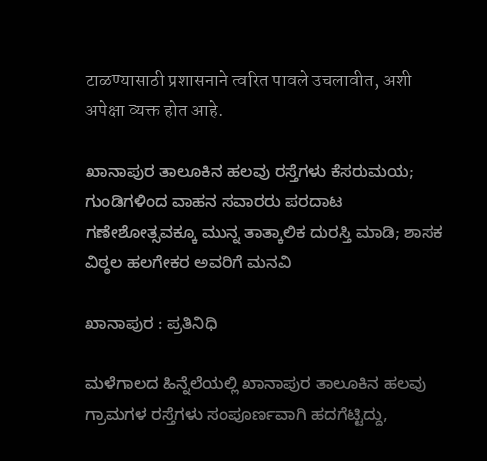टाळण्यासाठी प्रशासनाने त्वरित पावले उचलावीत, अशी अपेक्षा व्यक्त होत आहे.

ಖಾನಾಪುರ ತಾಲೂಕಿನ ಹಲವು ರಸ್ತೆಗಳು ಕೆಸರುಮಯ; ಗುಂಡಿಗಳಿಂದ ವಾಹನ ಸವಾರರು ಪರದಾಟ
ಗಣೇಶೋತ್ಸವಕ್ಕೂ ಮುನ್ನ ತಾತ್ಕಾಲಿಕ ದುರಸ್ತಿ ಮಾಡಿ; ಶಾಸಕ ವಿಠ್ಠಲ ಹಲಗೇಕರ ಅವರಿಗೆ ಮನವಿ

ಖಾನಾಪುರ : ಪ್ರತಿನಿಧಿ

ಮಳೆಗಾಲದ ಹಿನ್ನೆಲೆಯಲ್ಲಿ ಖಾನಾಪುರ ತಾಲೂಕಿನ ಹಲವು ಗ್ರಾಮಗಳ ರಸ್ತೆಗಳು ಸಂಪೂರ್ಣವಾಗಿ ಹದಗೆಟ್ಟಿದ್ದು,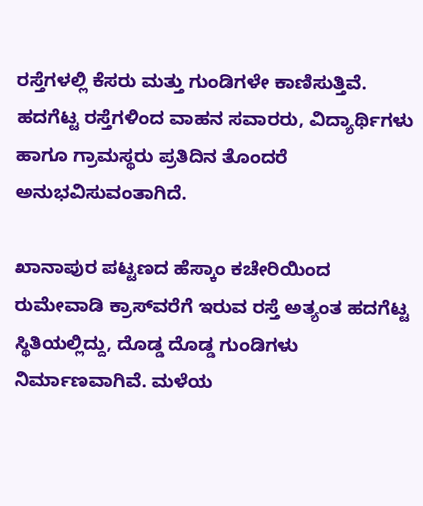ರಸ್ತೆಗಳಲ್ಲಿ ಕೆಸರು ಮತ್ತು ಗುಂಡಿಗಳೇ ಕಾಣಿಸುತ್ತಿವೆ. ಹದಗೆಟ್ಟ ರಸ್ತೆಗಳಿಂದ ವಾಹನ ಸವಾರರು, ವಿದ್ಯಾರ್ಥಿಗಳು ಹಾಗೂ ಗ್ರಾಮಸ್ಥರು ಪ್ರತಿದಿನ ತೊಂದರೆ ಅನುಭವಿಸುವಂತಾಗಿದೆ.

ಖಾನಾಪುರ ಪಟ್ಟಣದ ಹೆಸ್ಕಾಂ ಕಚೇರಿಯಿಂದ ರುಮೇವಾಡಿ ಕ್ರಾಸ್‌ವರೆಗೆ ಇರುವ ರಸ್ತೆ ಅತ್ಯಂತ ಹದಗೆಟ್ಟ ಸ್ಥಿತಿಯಲ್ಲಿದ್ದು, ದೊಡ್ಡ ದೊಡ್ಡ ಗುಂಡಿಗಳು ನಿರ್ಮಾಣವಾಗಿವೆ. ಮಳೆಯ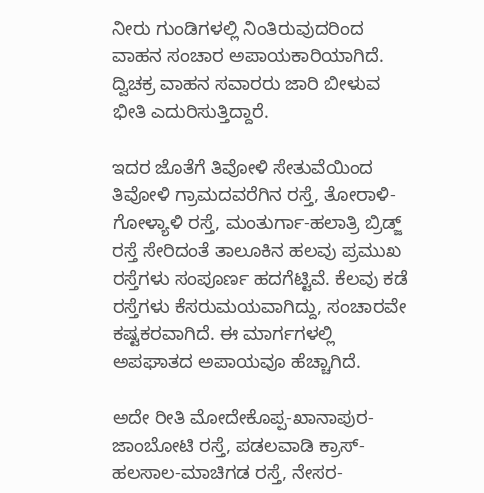ನೀರು ಗುಂಡಿಗಳಲ್ಲಿ ನಿಂತಿರುವುದರಿಂದ ವಾಹನ ಸಂಚಾರ ಅಪಾಯಕಾರಿಯಾಗಿದೆ. ದ್ವಿಚಕ್ರ ವಾಹನ ಸವಾರರು ಜಾರಿ ಬೀಳುವ ಭೀತಿ ಎದುರಿಸುತ್ತಿದ್ದಾರೆ.

ಇದರ ಜೊತೆಗೆ ತಿವೋಳಿ ಸೇತುವೆಯಿಂದ ತಿವೋಳಿ ಗ್ರಾಮದವರೆಗಿನ ರಸ್ತೆ, ತೋರಾಳಿ-ಗೋಳ್ಯಾಳಿ ರಸ್ತೆ, ಮಂತುರ್ಗಾ-ಹಲಾತ್ರಿ ಬ್ರಿಡ್ಜ್ ರಸ್ತೆ ಸೇರಿದಂತೆ ತಾಲೂಕಿನ ಹಲವು ಪ್ರಮುಖ ರಸ್ತೆಗಳು ಸಂಪೂರ್ಣ ಹದಗೆಟ್ಟಿವೆ. ಕೆಲವು ಕಡೆ ರಸ್ತೆಗಳು ಕೆಸರುಮಯವಾಗಿದ್ದು, ಸಂಚಾರವೇ ಕಷ್ಟಕರವಾಗಿದೆ. ಈ ಮಾರ್ಗಗಳಲ್ಲಿ ಅಪಘಾತದ ಅಪಾಯವೂ ಹೆಚ್ಚಾಗಿದೆ.

ಅದೇ ರೀತಿ ಮೋದೇಕೊಪ್ಪ-ಖಾನಾಪುರ-ಜಾಂಬೋಟಿ ರಸ್ತೆ, ಪಡಲವಾಡಿ ಕ್ರಾಸ್-ಹಲಸಾಲ-ಮಾಚಿಗಡ ರಸ್ತೆ, ನೇಸರ-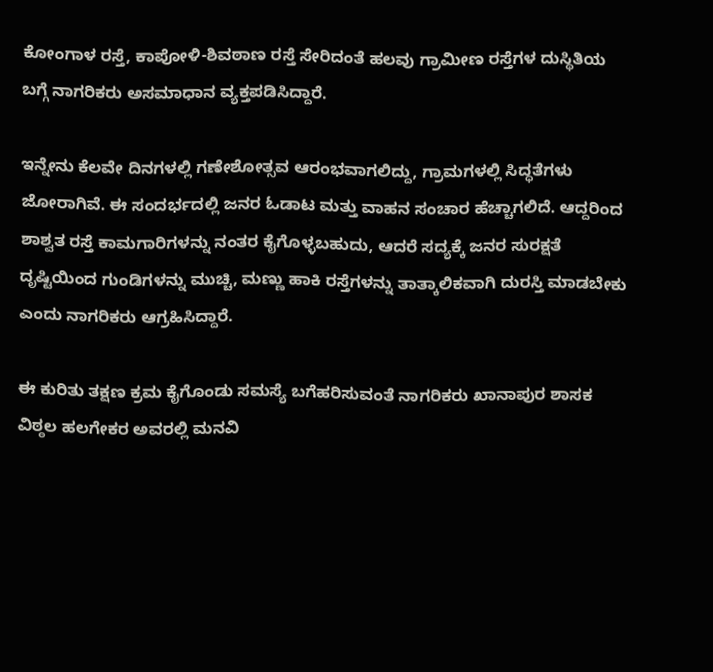ಕೋಂಗಾಳ ರಸ್ತೆ, ಕಾಪೋಳಿ-ಶಿವಠಾಣ ರಸ್ತೆ ಸೇರಿದಂತೆ ಹಲವು ಗ್ರಾಮೀಣ ರಸ್ತೆಗಳ ದುಸ್ಥಿತಿಯ ಬಗ್ಗೆ ನಾಗರಿಕರು ಅಸಮಾಧಾನ ವ್ಯಕ್ತಪಡಿಸಿದ್ದಾರೆ.

ಇನ್ನೇನು ಕೆಲವೇ ದಿನಗಳಲ್ಲಿ ಗಣೇಶೋತ್ಸವ ಆರಂಭವಾಗಲಿದ್ದು, ಗ್ರಾಮಗಳಲ್ಲಿ ಸಿದ್ಧತೆಗಳು ಜೋರಾಗಿವೆ. ಈ ಸಂದರ್ಭದಲ್ಲಿ ಜನರ ಓಡಾಟ ಮತ್ತು ವಾಹನ ಸಂಚಾರ ಹೆಚ್ಚಾಗಲಿದೆ. ಆದ್ದರಿಂದ ಶಾಶ್ವತ ರಸ್ತೆ ಕಾಮಗಾರಿಗಳನ್ನು ನಂತರ ಕೈಗೊಳ್ಳಬಹುದು, ಆದರೆ ಸದ್ಯಕ್ಕೆ ಜನರ ಸುರಕ್ಷತೆ ದೃಷ್ಟಿಯಿಂದ ಗುಂಡಿಗಳನ್ನು ಮುಚ್ಚಿ, ಮಣ್ಣು ಹಾಕಿ ರಸ್ತೆಗಳನ್ನು ತಾತ್ಕಾಲಿಕವಾಗಿ ದುರಸ್ತಿ ಮಾಡಬೇಕು ಎಂದು ನಾಗರಿಕರು ಆಗ್ರಹಿಸಿದ್ದಾರೆ.

ಈ ಕುರಿತು ತಕ್ಷಣ ಕ್ರಮ ಕೈಗೊಂಡು ಸಮಸ್ಯೆ ಬಗೆಹರಿಸುವಂತೆ ನಾಗರಿಕರು ಖಾನಾಪುರ ಶಾಸಕ ವಿಠ್ಠಲ ಹಲಗೇಕರ ಅವರಲ್ಲಿ ಮನವಿ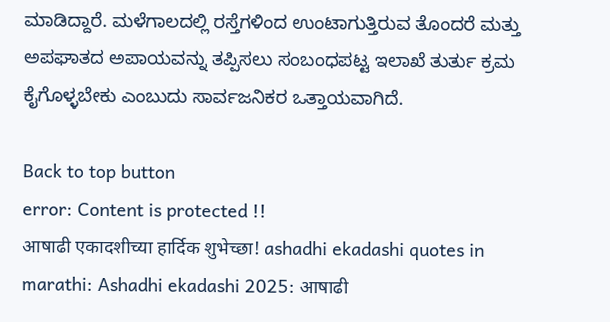ಮಾಡಿದ್ದಾರೆ. ಮಳೆಗಾಲದಲ್ಲಿ ರಸ್ತೆಗಳಿಂದ ಉಂಟಾಗುತ್ತಿರುವ ತೊಂದರೆ ಮತ್ತು ಅಪಘಾತದ ಅಪಾಯವನ್ನು ತಪ್ಪಿಸಲು ಸಂಬಂಧಪಟ್ಟ ಇಲಾಖೆ ತುರ್ತು ಕ್ರಮ ಕೈಗೊಳ್ಳಬೇಕು ಎಂಬುದು ಸಾರ್ವಜನಿಕರ ಒತ್ತಾಯವಾಗಿದೆ.

Back to top button
error: Content is protected !!
आषाढी एकादशीच्या हार्दिक शुभेच्छा! ashadhi ekadashi quotes in marathi: Ashadhi ekadashi 2025: आषाढी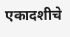एकादशीचे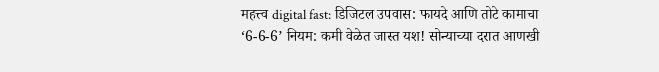महत्त्व digital fast: डिजिटल उपवास: फायदे आणि तोटे कामाचा ‘6-6-6’ नियम: कमी वेळेत जास्त यश! सोन्याच्या दरात आणखी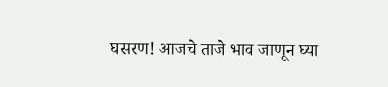घसरण! आजचे ताजे भाव जाणून घ्या